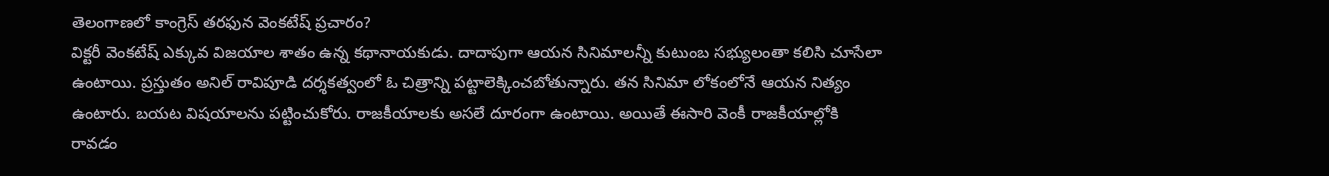తెలంగాణలో కాంగ్రెస్ తరఫున వెంకటేష్ ప్రచారం?
విక్టరీ వెంకటేష్ ఎక్కువ విజయాల శాతం ఉన్న కథానాయకుడు. దాదాపుగా ఆయన సినిమాలన్నీ కుటుంబ సభ్యులంతా కలిసి చూసేలా ఉంటాయి. ప్రస్తుతం అనిల్ రావిపూడి దర్శకత్వంలో ఓ చిత్రాన్ని పట్టాలెక్కించబోతున్నారు. తన సినిమా లోకంలోనే ఆయన నిత్యం ఉంటారు. బయట విషయాలను పట్టించుకోరు. రాజకీయాలకు అసలే దూరంగా ఉంటాయి. అయితే ఈసారి వెంకీ రాజకీయాల్లోకి రావడం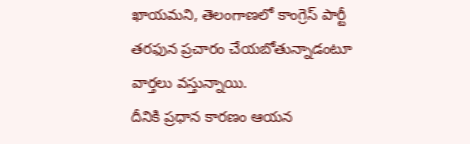ఖాయమని, తెలంగాణలో కాంగ్రెస్ పార్టీ తరఫున ప్రచారం చేయబోతున్నాడంటూ వార్తలు వస్తున్నాయి.
దీనికి ప్రధాన కారణం ఆయన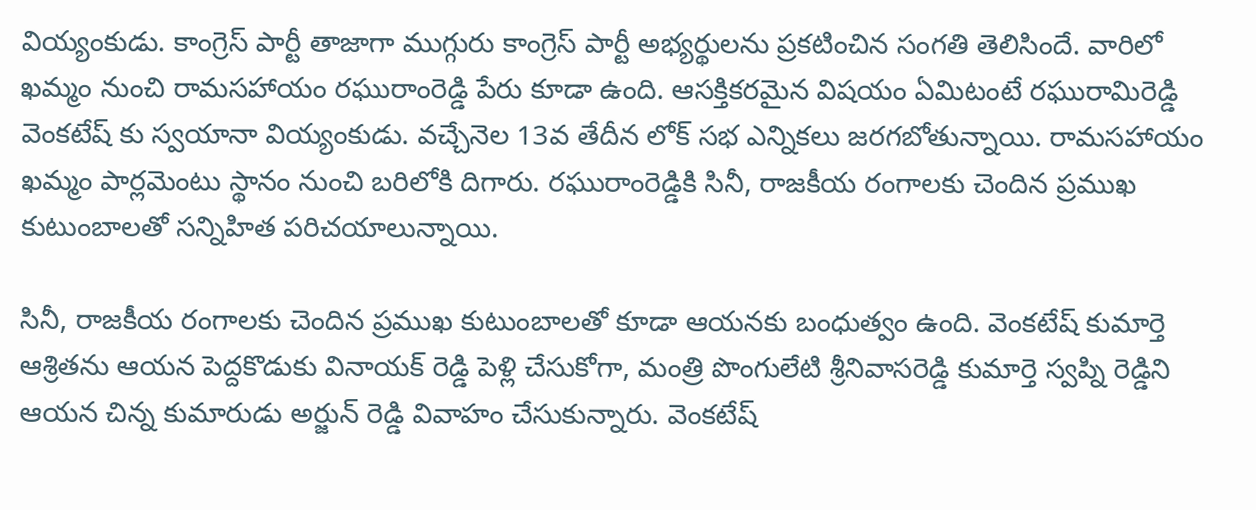వియ్యంకుడు. కాంగ్రెస్ పార్టీ తాజాగా ముగ్గురు కాంగ్రెస్ పార్టీ అభ్యర్థులను ప్రకటించిన సంగతి తెలిసిందే. వారిలో ఖమ్మం నుంచి రామసహాయం రఘురాంరెడ్డి పేరు కూడా ఉంది. ఆసక్తికరమైన విషయం ఏమిటంటే రఘురామిరెడ్డి వెంకటేష్ కు స్వయానా వియ్యంకుడు. వచ్చేనెల 13వ తేదీన లోక్ సభ ఎన్నికలు జరగబోతున్నాయి. రామసహాయం ఖమ్మం పార్లమెంటు స్థానం నుంచి బరిలోకి దిగారు. రఘురాంరెడ్డికి సినీ, రాజకీయ రంగాలకు చెందిన ప్రముఖ కుటుంబాలతో సన్నిహిత పరిచయాలున్నాయి.

సినీ, రాజకీయ రంగాలకు చెందిన ప్రముఖ కుటుంబాలతో కూడా ఆయనకు బంధుత్వం ఉంది. వెంకటేష్ కుమార్తె ఆశ్రితను ఆయన పెద్దకొడుకు వినాయక్ రెడ్డి పెళ్లి చేసుకోగా, మంత్రి పొంగులేటి శ్రీనివాసరెడ్డి కుమార్తె స్వప్ని రెడ్డిని ఆయన చిన్న కుమారుడు అర్జున్ రెడ్డి వివాహం చేసుకున్నారు. వెంకటేష్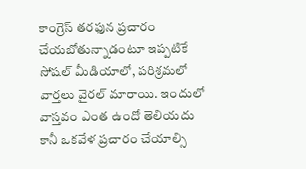కాంగ్రెస్ తరఫున ప్రచారం చేయబోతున్నాడంటూ ఇప్పటికే సోషల్ మీడియాలో, పరిశ్రమలో వార్తలు వైరల్ మారాయి. ఇందులో వాస్తవం ఎంత ఉందో తెలియదు కానీ ఒకవేళ ప్రచారం చేయాల్సి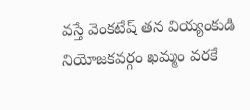వస్తే వెంకటేష్ తన వియ్యంకుడి నియోజకవర్గం ఖమ్మం వరకే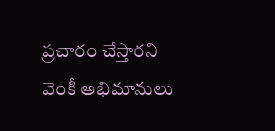ప్రచారం చేస్తారని వెంకీ అభిమానులు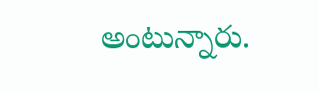అంటున్నారు.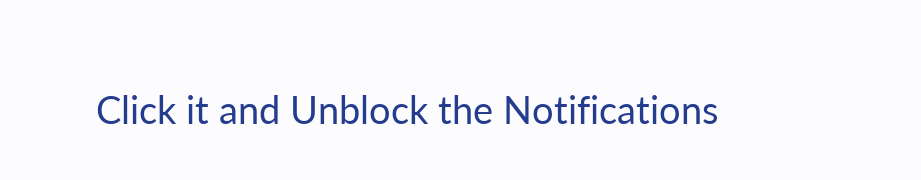Click it and Unblock the Notifications